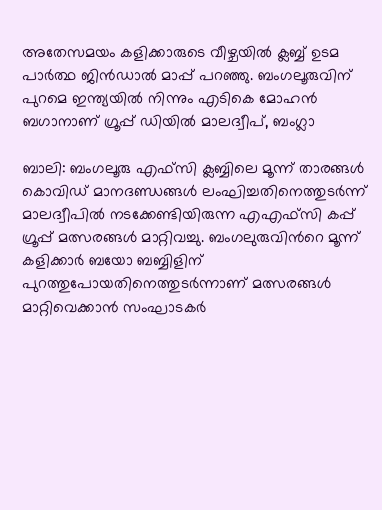അതേസമയം കളിക്കാരുടെ വീഴ്ചയില്‍ ക്ലബ്ബ് ഉടമ പാര്‍ത്ഥ ജിന്‍ഡാല്‍ മാപ്പ് പറഞ്ഞു. ബംഗലൂരുവിന് പുറമെ ഇന്ത്യയിൽ നിന്നും എടികെ മോഹൻ ബഗാനാണ് ഗ്രൂപ്പ് ഡിയിൽ മാലദ്വീപ്, ബംഗ്ലാ

ബാലി: ബംഗലൂരു എഫ്‌സി ക്ലബ്ബിലെ മൂന്ന് താരങ്ങള്‍ കൊവിഡ് മാനദണ്ഡങ്ങള്‍ ലംഘിച്ചതിനെത്തുടര്‍ന്ന് മാലദ്വീപിൽ നടക്കേണ്ടിയിരുന്ന എഎഫ്സി കപ്പ് ഗ്രൂപ്പ് മത്സരങ്ങൾ മാറ്റിവച്ചു. ബംഗലുരുവിന്‍റെ മൂന്ന് കളിക്കാര്‍ ബയോ ബബ്ബിളിന് പുറത്തുപോയതിനെത്തുടര്‍ന്നാണ് മത്സരങ്ങള്‍ മാറ്റിവെക്കാന്‍ സംഘാടകര്‍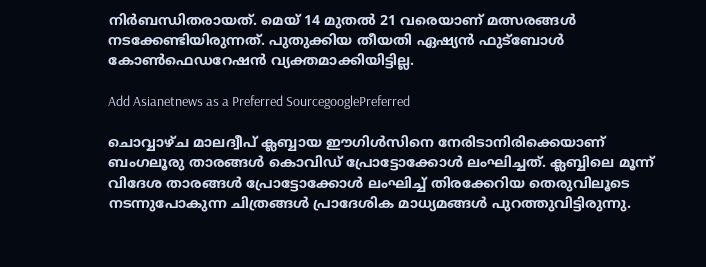നിര്‍ബന്ധിതരായത്. മെയ് 14 മുതൽ 21 വരെയാണ് മത്സരങ്ങൾ നടക്കേണ്ടിയിരുന്നത്. പുതുക്കിയ തീയതി ഏഷ്യൻ ഫുട്ബോൾ കോൺഫെഡറേഷൻ വ്യക്തമാക്കിയിട്ടില്ല.

Add Asianetnews as a Preferred SourcegooglePreferred

ചൊവ്വാഴ്ച മാലദ്വീപ് ക്ലബ്ബായ ഈഗിള്‍സിനെ നേരിടാനിരിക്കെയാണ് ബംഗലൂരു താരങ്ങള്‍ കൊവിഡ് പ്രോട്ടോക്കോള്‍ ലംഘിച്ചത്. ക്ലബ്ബിലെ മൂന്ന് വിദേശ താരങ്ങള്‍ പ്രോട്ടോക്കോള്‍ ലംഘിച്ച് തിരക്കേറിയ തെരുവിലൂടെ നടന്നുപോകുന്ന ചിത്രങ്ങള്‍ പ്രാദേശിക മാധ്യമങ്ങള്‍ പുറത്തുവിട്ടിരുന്നു.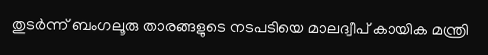തുടര്‍ന്ന് ബംഗലൂരു താരങ്ങളുടെ നടപടിയെ മാലദ്വീപ് കായിക മന്ത്രി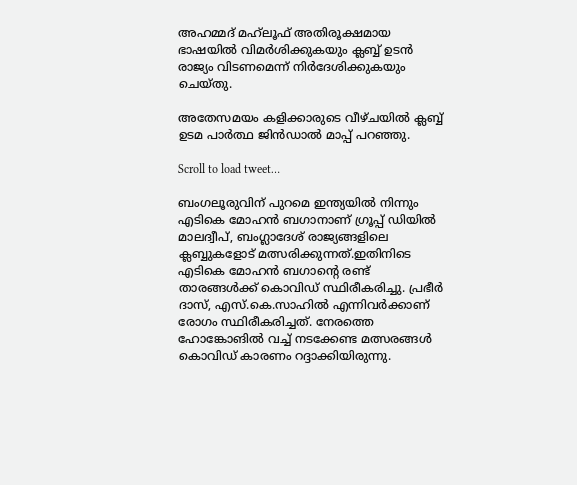അഹമ്മദ് മഹ്‌ലൂഫ് അതിരൂക്ഷമായ ഭാഷയില്‍ വിമര്‍ശിക്കുകയും ക്ലബ്ബ് ഉടന്‍ രാജ്യം വിടണമെന്ന് നിര്‍ദേശിക്കുകയും ചെയ്തു.

അതേസമയം കളിക്കാരുടെ വീഴ്ചയില്‍ ക്ലബ്ബ് ഉടമ പാര്‍ത്ഥ ജിന്‍ഡാല്‍ മാപ്പ് പറഞ്ഞു.

Scroll to load tweet…

ബംഗലൂരുവിന് പുറമെ ഇന്ത്യയിൽ നിന്നും എടികെ മോഹൻ ബഗാനാണ് ഗ്രൂപ്പ് ഡിയിൽ മാലദ്വീപ്, ബംഗ്ലാദേശ് രാജ്യങ്ങളിലെ ക്ലബ്ബുകളോട് മത്സരിക്കുന്നത്.ഇതിനിടെ എടികെ മോഹൻ ബഗാന്‍റെ രണ്ട് താരങ്ങൾക്ക് കൊവിഡ് സ്ഥിരീകരിച്ചു. പ്രഭീർ ദാസ്, എസ്.കെ.സാഹിൽ എന്നിവർക്കാണ് രോഗം സ്ഥിരീകരിച്ചത്. നേരത്തെ ഹോങ്കോങിൽ വച്ച് നടക്കേണ്ട മത്സരങ്ങൾ കൊവിഡ് കാരണം റദ്ദാക്കിയിരുന്നു.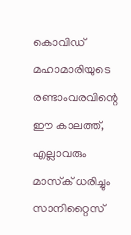കൊവിഡ് മഹാമാരിയുടെ രണ്ടാംവരവിന്റെ ഈ കാലത്ത്, എല്ലാവരും മാസ്‌ക് ധരിച്ചും സാനിറ്റൈസ്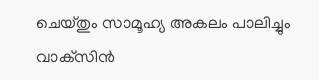ചെയ്തും സാമൂഹ്യ അകലം പാലിച്ചും വാക്‌സിൻ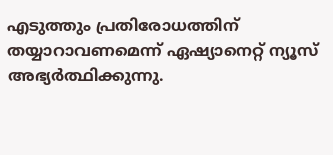എടുത്തും പ്രതിരോധത്തിന് തയ്യാറാവണമെന്ന് ഏഷ്യാനെറ്റ് ന്യൂസ് അഭ്യർത്ഥിക്കുന്നു.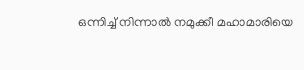ഒന്നിച്ച് നിന്നാൽ നമുക്കീ മഹാമാരിയെ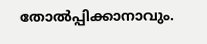തോൽപ്പിക്കാനാവും.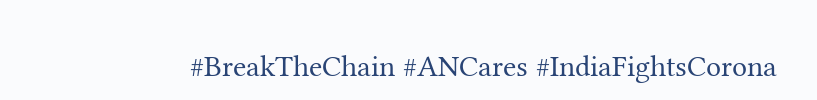#BreakTheChain #ANCares #IndiaFightsCorona